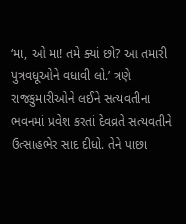‘મા, ઓ મા! તમે ક્યાં છો? આ તમારી પુત્રવધૂઓને વધાવી લો.’ ત્રણે રાજકુમારીઓને લઈને સત્યવતીના ભવનમાં પ્રવેશ કરતાં દેવવ્રતે સત્યવતીને ઉત્સાહભેર સાદ દીધો. તેને પાછા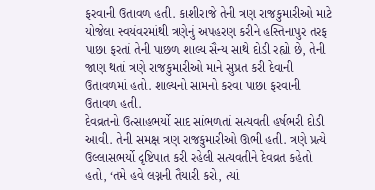ફરવાની ઉતાવળ હતી. કાશીરાજે તેની ત્રણ રાજકુમારીઓ માટે યોજેલા સ્વયંવરમાંથી ત્રણેનું અપહરણ કરીને હસ્તિનાપુર તરફ પાછા ફરતાં તેની પાછળ શાલ્ય સૈન્ય સાથે દોડી રહ્યો છે, તેની જાણ થતાં ત્રણે રાજકુમારીઓ માને સુપ્રત કરી દેવાની ઉતાવળમાં હતો. શાલ્યનો સામનો કરવા પાછા ફરવાની ઉતાવળ હતી.
દેવવ્રતનો ઉત્સાહભર્યો સાદ સાંભળતાં સત્યવતી હર્ષભરી દોડી આવી. તેની સમક્ષ ત્રણ રાજકુમારીઓ ઊભી હતી. ત્રણે પ્રત્યે ઉલ્લાસભર્યો દૃષ્ટિપાત કરી રહેલી સત્યવતીને દેવવ્રત કહેતો હતો, ‘તમે હવે લગ્નની તૈયારી કરો, ત્યાં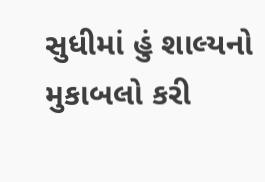સુધીમાં હું શાલ્યનો મુકાબલો કરી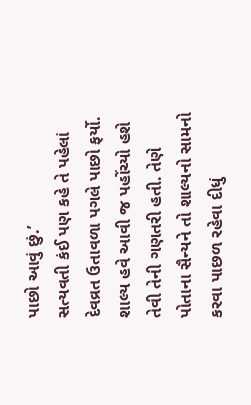પાછો આવું છું.’
સત્યવતી કંઈ પણ કહે તે પહેલાં દેવવ્રત ઉતાવળા પગલે પાછો ફર્યો. શાલ્ય હવે આવી જ પહોંચ્યો હશે તેવી તેની ગણતરી હતી. તેણે પોતાના સૈન્યને તો શાલ્યનો સામનો કરવા પાછળ રહેવા દીધું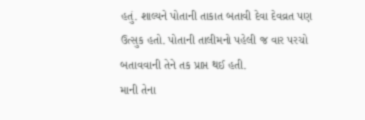હતું. શાલ્યને પોતાની તાકાત બતાવી દેવા દેવવ્રત પણ ઉત્સુક હતો. પોતાની તાલીમનો પહેલી જ વાર પરચો બતાવવાની તેને તક પ્રાપ્ત થઈ હતી.
માની તેના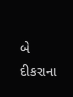બે દીકરાના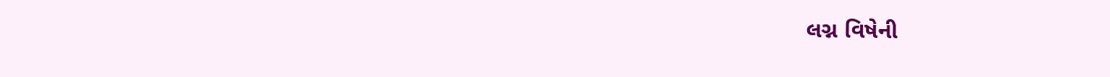લગ્ન વિષેની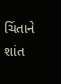ચિંતાને શાંત